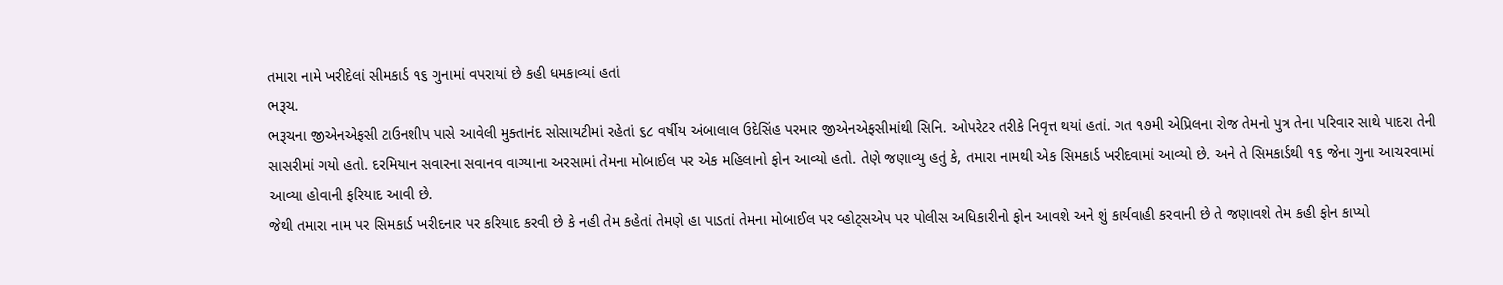તમારા નામે ખરીદેલાં સીમકાર્ડ ૧૬ ગુનામાં વપરાયાં છે કહી ધમકાવ્યાં હતાં
ભરૂચ.
ભરૂચના જીએનએફસી ટાઉનશીપ પાસે આવેલી મુક્તાનંદ સોસાયટીમાં રહેતાં ૬૮ વર્ષીય અંબાલાલ ઉદેસિંહ પરમાર જીએનએફસીમાંથી સિનિ. ઓપરેટર તરીકે નિવૃત્ત થયાં હતાં. ગત ૧૭મી એપ્રિલના રોજ તેમનો પુત્ર તેના પરિવાર સાથે પાદરા તેની સાસરીમાં ગયો હતો. દરમિયાન સવારના સવાનવ વાગ્યાના અરસામાં તેમના મોબાઈલ પર એક મહિલાનો ફોન આવ્યો હતો. તેણે જણાવ્યુ હતું કે, તમારા નામથી એક સિમકાર્ડ ખરીદવામાં આવ્યો છે. અને તે સિમકાર્ડથી ૧૬ જેના ગુના આચરવામાં આવ્યા હોવાની ફરિયાદ આવી છે.
જેથી તમારા નામ પર સિમકાર્ડ ખરીદનાર પર કરિયાદ કરવી છે કે નહી તેમ કહેતાં તેમણે હા પાડતાં તેમના મોબાઈલ પર વ્હોટ્સએપ પર પોલીસ અધિકારીનો ફોન આવશે અને શું કાર્યવાહી કરવાની છે તે જણાવશે તેમ કહી ફોન કાપ્યો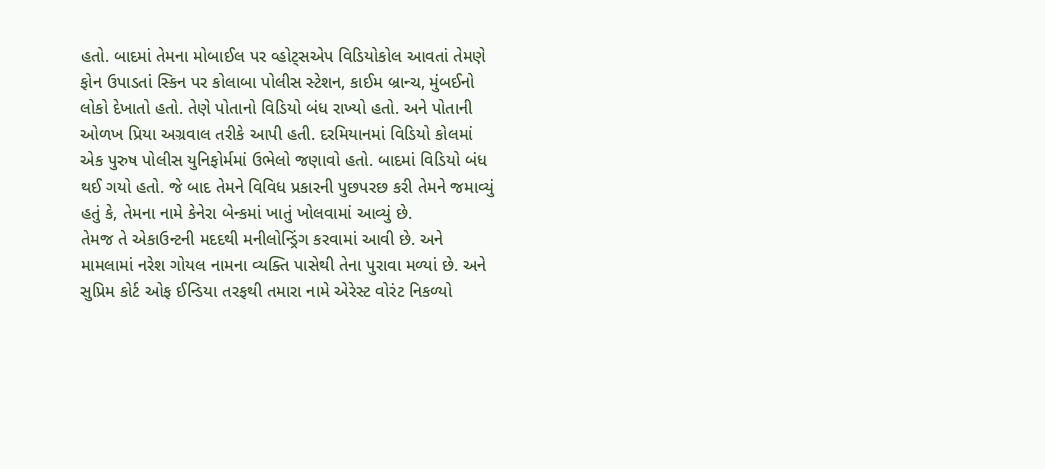હતો. બાદમાં તેમના મોબાઈલ પર વ્હોટ્સએપ વિડિયોકોલ આવતાં તેમણે ફોન ઉપાડતાં સ્કિન પર કોલાબા પોલીસ સ્ટેશન, કાઈમ બ્રાન્ચ, મુંબઈનો લોકો દેખાતો હતો. તેણે પોતાનો વિડિયો બંધ રાખ્યો હતો. અને પોતાની ઓળખ પ્રિયા અગ્રવાલ તરીકે આપી હતી. દરમિયાનમાં વિડિયો કોલમાં એક પુરુષ પોલીસ યુનિફોર્મમાં ઉભેલો જણાવો હતો. બાદમાં વિડિયો બંધ થઈ ગયો હતો. જે બાદ તેમને વિવિધ પ્રકારની પુછપરછ કરી તેમને જમાવ્યું હતું કે, તેમના નામે કેનેરા બેન્કમાં ખાતું ખોલવામાં આવ્યું છે.
તેમજ તે એકાઉન્ટની મદદથી મનીલોન્ડ્રિંગ કરવામાં આવી છે. અને મામલામાં નરેશ ગોયલ નામના વ્યક્તિ પાસેથી તેના પુરાવા મળ્યાં છે. અને સુપ્રિમ કોર્ટ ઓફ ઈન્ડિયા તરફથી તમારા નામે એરેસ્ટ વોરંટ નિકળ્યો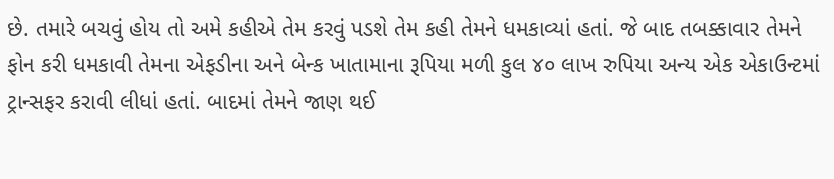છે. તમારે બચવું હોય તો અમે કહીએ તેમ કરવું પડશે તેમ કહી તેમને ધમકાવ્યાં હતાં. જે બાદ તબક્કાવાર તેમને ફોન કરી ધમકાવી તેમના એફડીના અને બેન્ક ખાતામાના રૂપિયા મળી કુલ ૪૦ લાખ રુપિયા અન્ય એક એકાઉન્ટમાં ટ્રાન્સફર કરાવી લીધાં હતાં. બાદમાં તેમને જાણ થઈ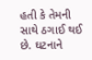હતી કે તેમની સાથે ઠગાઈ થઈ છે. ઘટનાને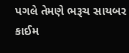પગલે તેમણે ભરૂચ સાયબર કાઈમ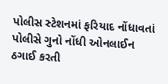પોલીસ સ્ટેશનમાં ફરિયાદ નોંધાવતાં પોલીસે ગુનો નોંધી ઓનલાઈન ઠગાઈ કરતી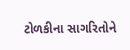ટોળકીના સાગરિતોને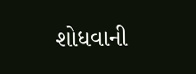શોધવાની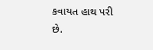કવાયત હાથ પરી છે.